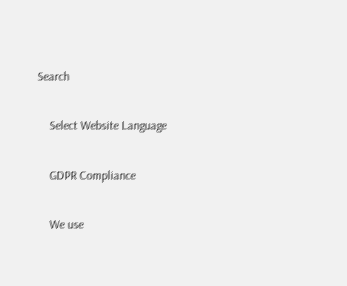Search

    Select Website Language

    GDPR Compliance

    We use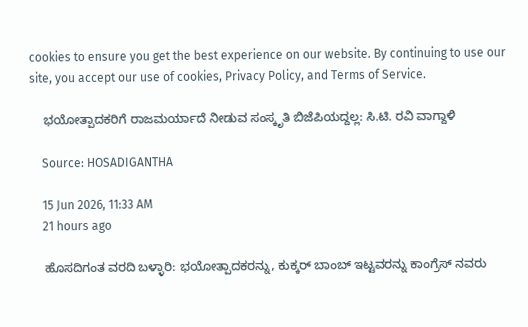cookies to ensure you get the best experience on our website. By continuing to use our site, you accept our use of cookies, Privacy Policy, and Terms of Service.

    ಭಯೋತ್ಪಾದಕರಿಗೆ ರಾಜಮರ್ಯಾದೆ ನೀಡುವ ಸಂಸ್ಕೃತಿ ಬಿಜೆಪಿಯದ್ದಲ್ಲ: ಸಿ.ಟಿ. ರವಿ ವಾಗ್ದಾಳಿ

    Source: HOSADIGANTHA

    15 Jun 2026, 11:33 AM
    21 hours ago

    ಹೊಸದಿಗಂತ ವರದಿ ಬಳ್ಳಾರಿ: ಭಯೋತ್ಪಾದಕರನ್ನು, ಕುಕ್ಕರ್ ಬಾಂಬ್ ಇಟ್ಟವರನ್ನು ಕಾಂಗ್ರೆಸ್ ನವರು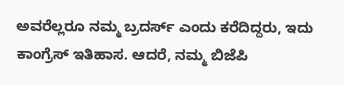ಅವರೆಲ್ಲರೂ ನಮ್ಮ ಬ್ರದರ್ಸ್ ಎಂದು ಕರೆದಿದ್ದರು, ಇದು ಕಾಂಗ್ರೆಸ್ ಇತಿಹಾಸ. ಆದರೆ, ನಮ್ಮ ಬಿಜೆಪಿ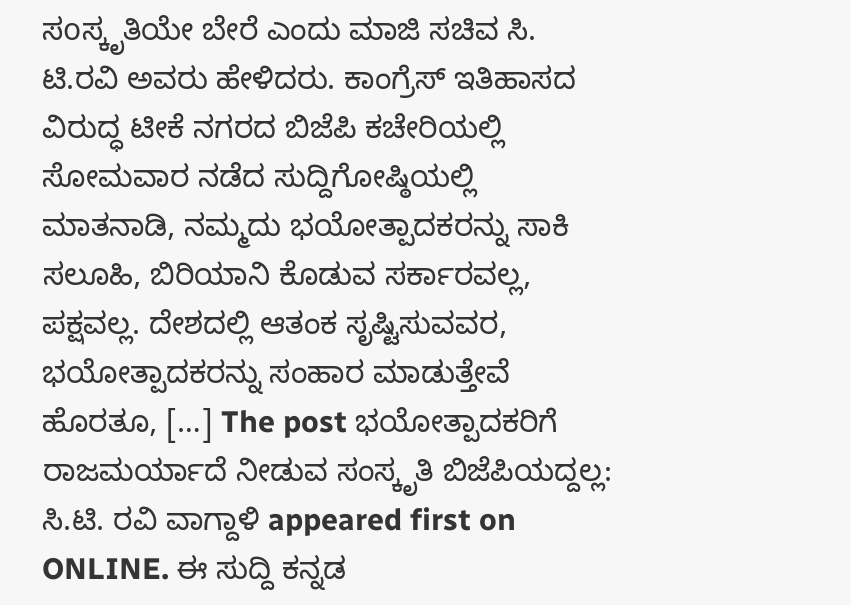ಸoಸ್ಕೃತಿಯೇ ಬೇರೆ ಎಂದು ಮಾಜಿ ಸಚಿವ ಸಿ. ಟಿ.ರವಿ ಅವರು ಹೇಳಿದರು. ಕಾಂಗ್ರೆಸ್ ಇತಿಹಾಸದ ವಿರುದ್ಧ ಟೀಕೆ ನಗರದ ಬಿಜೆಪಿ ಕಚೇರಿಯಲ್ಲಿ ಸೋಮವಾರ ನಡೆದ ಸುದ್ದಿಗೋಷ್ಠಿಯಲ್ಲಿ ಮಾತನಾಡಿ, ನಮ್ಮದು ಭಯೋತ್ಪಾದಕರನ್ನು ಸಾಕಿ ಸಲೂಹಿ, ಬಿರಿಯಾನಿ ಕೊಡುವ ಸರ್ಕಾರವಲ್ಲ, ಪಕ್ಷವಲ್ಲ. ದೇಶದಲ್ಲಿ ಆತಂಕ ಸೃಷ್ಟಿಸುವವರ, ಭಯೋತ್ಪಾದಕರನ್ನು ಸಂಹಾರ ಮಾಡುತ್ತೇವೆ ಹೊರತೂ, […] The post ಭಯೋತ್ಪಾದಕರಿಗೆ ರಾಜಮರ್ಯಾದೆ ನೀಡುವ ಸಂಸ್ಕೃತಿ ಬಿಜೆಪಿಯದ್ದಲ್ಲ: ಸಿ.ಟಿ. ರವಿ ವಾಗ್ದಾಳಿ appeared first on ONLINE. ಈ ಸುದ್ದಿ ಕನ್ನಡ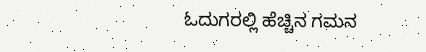ಓದುಗರಲ್ಲಿ ಹೆಚ್ಚಿನ ಗಮನ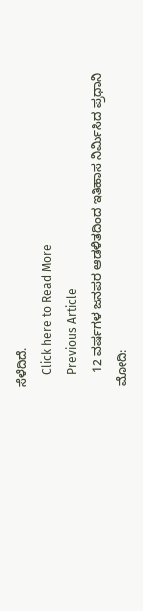ಸೆಳೆದಿದೆ.
    Click here to Read More
    Previous Article
    12 ವರ್ಷಗಳ ಜನಪರ ಆಡಳಿತದಿಂದ ಇತಿಹಾಸ ನಿರ್ಮಿಸಿದ ಪ್ರಧಾನಿ ಮೋದಿ: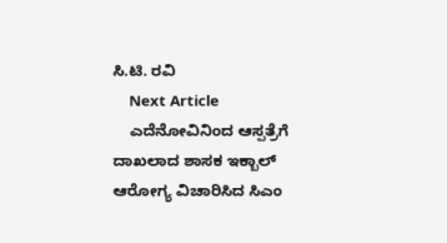ಸಿ.ಟಿ. ರವಿ
    Next Article
    ಎದೆನೋವಿನಿಂದ ಆಸ್ಪತ್ರೆಗೆ ದಾಖಲಾದ ಶಾಸಕ ಇಕ್ಬಾಲ್‌ ಆರೋಗ್ಯ ವಿಚಾರಿಸಿದ ಸಿಎಂ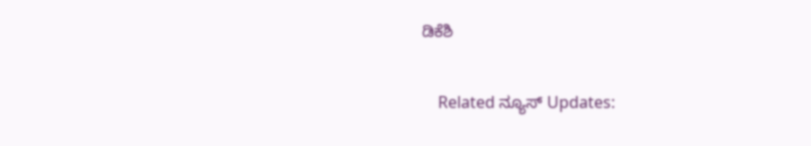ಡಿಕೆಶಿ

    Related ನ್ಯೂಸ್ Updates: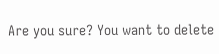Are you sure? You want to delete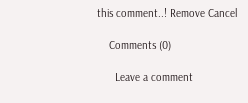this comment..! Remove Cancel

    Comments (0)

      Leave a comment